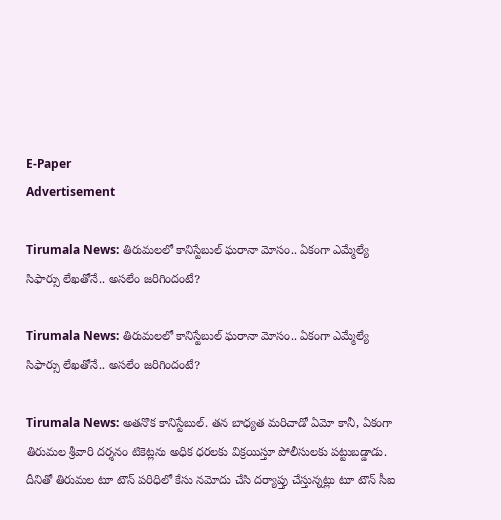E-Paper
Advertisement

Tirumala News: తిరుమలలో కానిస్టేబుల్ ఘరానా మోసం.. ఏకంగా ఎమ్మేల్యే సిఫార్సు లేఖతోనే.. అసలేం జరిగిందంటే?

Tirumala News: తిరుమలలో కానిస్టేబుల్ ఘరానా మోసం.. ఏకంగా ఎమ్మేల్యే సిఫార్సు లేఖతోనే.. అసలేం జరిగిందంటే?

Tirumala News: అతనొక కానిస్టేబుల్. తన బాధ్యత మరిచాడో ఏమో కానీ, ఏకంగా తిరుమల శ్రీవారి దర్శనం టికెట్లను అధిక ధరలకు విక్రయిస్తూ పోలీసులకు పట్టుబడ్డాడు. దీనితో తిరుమల టూ టౌన్ పరిధిలో కేసు నమోదు చేసి దర్యాప్తు చేస్తున్నట్లు టూ టౌన్ సీఐ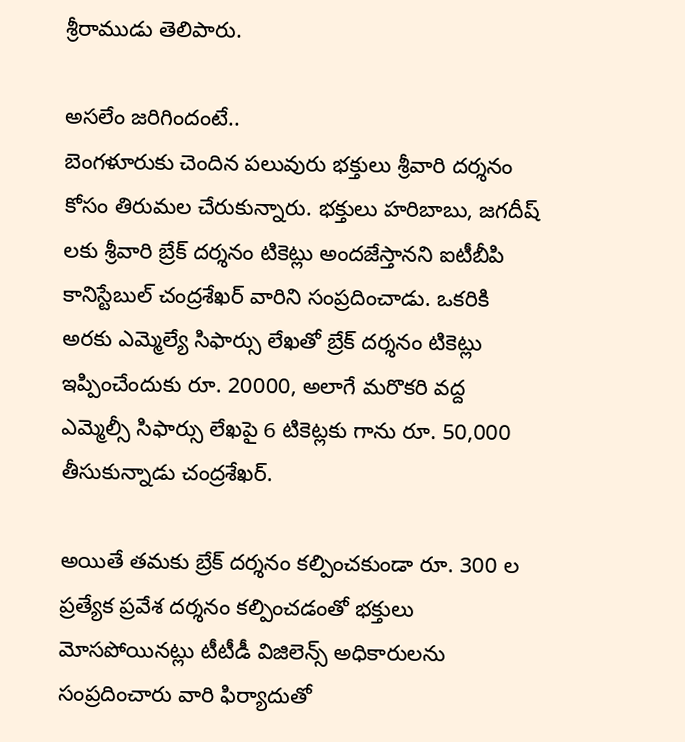శ్రీరాముడు తెలిపారు.

అసలేం జరిగిందంటే..
బెంగళూరుకు చెందిన పలువురు భక్తులు శ్రీవారి దర్శనం కోసం తిరుమల చేరుకున్నారు. భక్తులు హరిబాబు, జగదీష్ లకు శ్రీవారి బ్రేక్ దర్శనం టికెట్లు అందజేస్తానని ఐటీబీపి కానిస్టేబుల్ చంద్రశేఖర్ వారిని సంప్రదించాడు. ఒకరికి అరకు ఎమ్మెల్యే సిఫార్సు లేఖతో బ్రేక్ దర్శనం టికెట్లు ఇప్పించేందుకు రూ. 20000, అలాగే మరొకరి వద్ద ఎమ్మెల్సీ సిఫార్సు లేఖపై 6 టికెట్లకు గాను రూ. 50,000 తీసుకున్నాడు చంద్రశేఖర్.

అయితే తమకు బ్రేక్ దర్శనం కల్పించకుండా రూ. 300 ల ప్రత్యేక ప్రవేశ దర్శనం కల్పించడంతో భక్తులు మోసపోయినట్లు టీటీడీ విజిలెన్స్ అధికారులను సంప్రదించారు వారి ఫిర్యాదుతో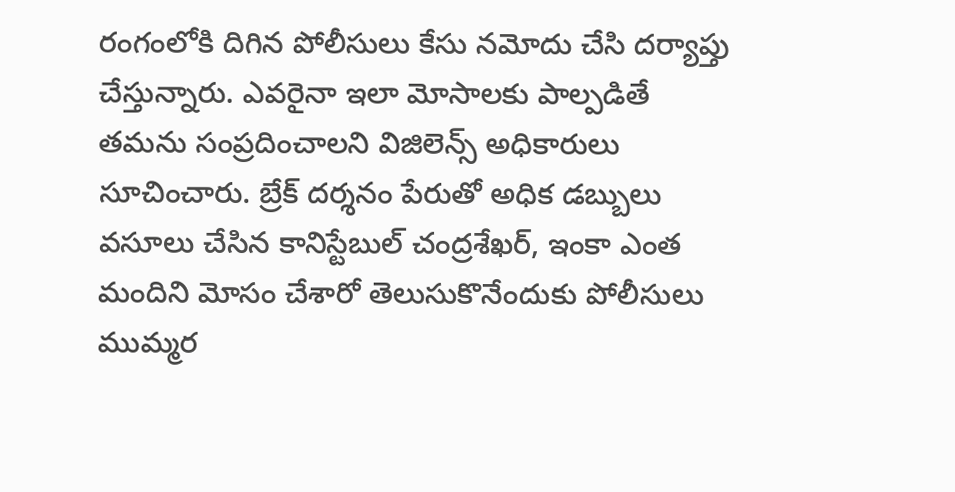రంగంలోకి దిగిన పోలీసులు కేసు నమోదు చేసి దర్యాప్తు చేస్తున్నారు. ఎవరైనా ఇలా మోసాలకు పాల్పడితే తమను సంప్రదించాలని విజిలెన్స్ అధికారులు సూచించారు. బ్రేక్ దర్శనం పేరుతో అధిక డబ్బులు వసూలు చేసిన కానిస్టేబుల్ చంద్రశేఖర్, ఇంకా ఎంత మందిని మోసం చేశారో తెలుసుకొనేందుకు పోలీసులు ముమ్మర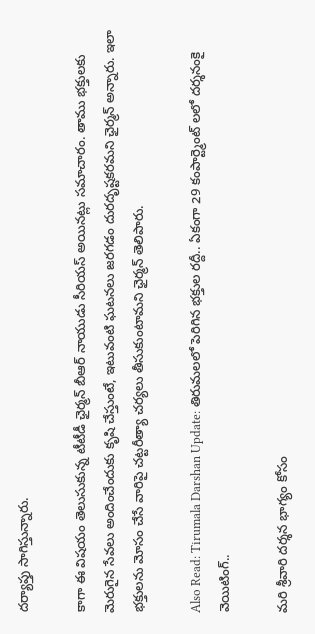దర్యాప్తు సాగిస్తున్నారు.

కాగా ఈ విషయం తెలుసుకున్న టీటీడీ ఛైర్మన్ బీఆర్ నాయుడు సీరియస్ అయినట్లు సమాచారం. తాము భక్తులకు మెరుగైన సేవలు అందించేందుకు కృషి చేస్తుంటే, ఇటువంటి ఘటనలు జరగడం దురదృష్టకరమని ఛైర్మన్ అన్నారు. ఇలా భక్తులను మోసం చేసే వారిపై చట్టరీత్యా చర్యలు తీసుకుంటామని ఛైర్మన్ తెలిపారు.

Also Read: Tirumala Darshan Update: తిరుమలలో పెరిగిన భక్తుల రద్దీ.. ఏకంగా 29 కంపార్ట్మెంట్ లలో దర్శనంకై వెయిటింగ్..

మరి శ్రీవారి దర్శన భాగ్యం కోసం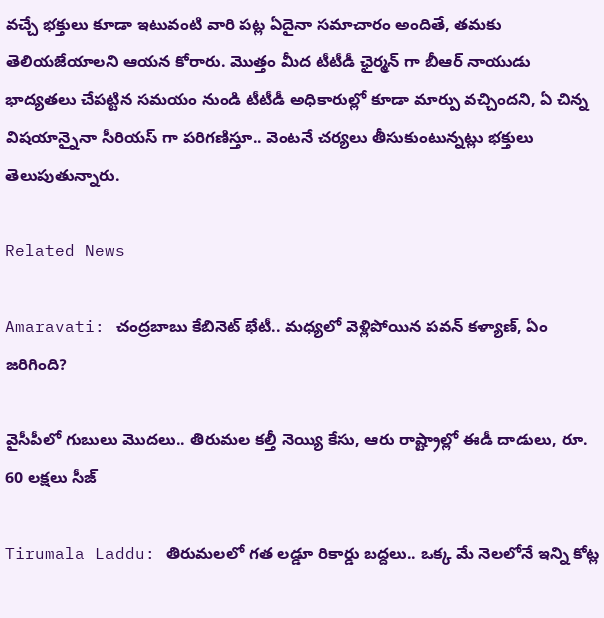వచ్చే భక్తులు కూడా ఇటువంటి వారి పట్ల ఏదైనా సమాచారం అందితే, తమకు తెలియజేయాలని ఆయన కోరారు. మొత్తం మీద టీటీడీ ఛైర్మన్ గా బీఆర్ నాయుడు భాద్యతలు చేపట్టిన సమయం నుండి టీటీడీ అధికారుల్లో కూడా మార్పు వచ్చిందని, ఏ చిన్న విషయాన్నైనా సీరియస్ గా పరిగణిస్తూ.. వెంటనే చర్యలు తీసుకుంటున్నట్లు భక్తులు తెలుపుతున్నారు.

Related News

Amaravati: చంద్రబాబు కేబినెట్ భేటీ.. మధ్యలో వెళ్లిపోయిన పవన్ కళ్యాణ్, ఏం జరిగింది?

వైసీపీలో గుబులు మొదలు.. తిరుమల కల్తీ నెయ్యి కేసు, ఆరు రాష్ట్రాల్లో ఈడీ దాడులు, రూ. 60 లక్షలు సీజ్

Tirumala Laddu: తిరుమలలో గత లడ్డూ రికార్డు బద్దలు.. ఒక్క మే నెలలోనే ఇన్ని కోట్ల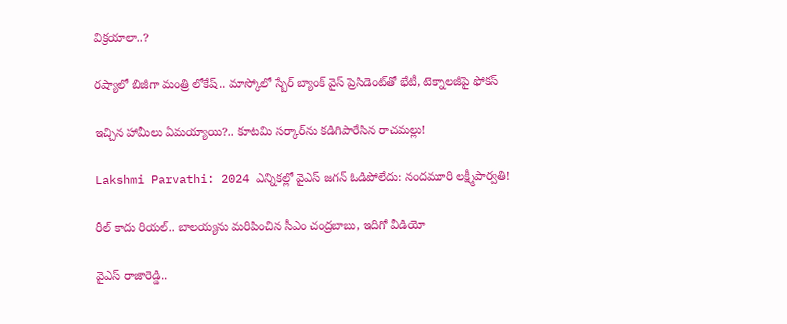విక్రయాలా..?

రష్యాలో బిజీగా మంత్రి లోకేష్.. మాస్కోలో స్బేర్‌ బ్యాంక్ వైస్ ప్రెసిడెంట్‌తో భేటీ, టెక్నాలజీపై ఫోకస్

ఇచ్చిన హామీలు ఏమయ్యాయి?.. కూటమి సర్కార్‌ను కడిగిపారేసిన రాచమల్లు!

Lakshmi Parvathi: 2024 ఎన్నికల్లో వైఎస్ జగన్ ఓడిపోలేదు: నందమూరి లక్ష్మీపార్వతి!

రీల్ కాదు రియల్.. బాలయ్యను మరిపించిన సీఎం చంద్రబాబు, ఇదిగో వీడియో

వైఎస్ రాజారెడ్డి..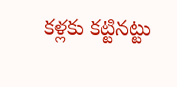కళ్లకు కట్టినట్టు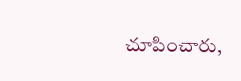చూపించారు,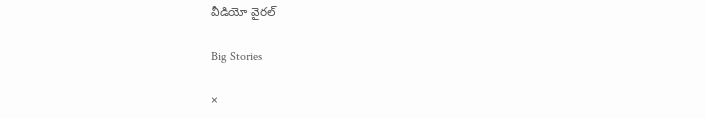వీడియో వైరల్

Big Stories

×